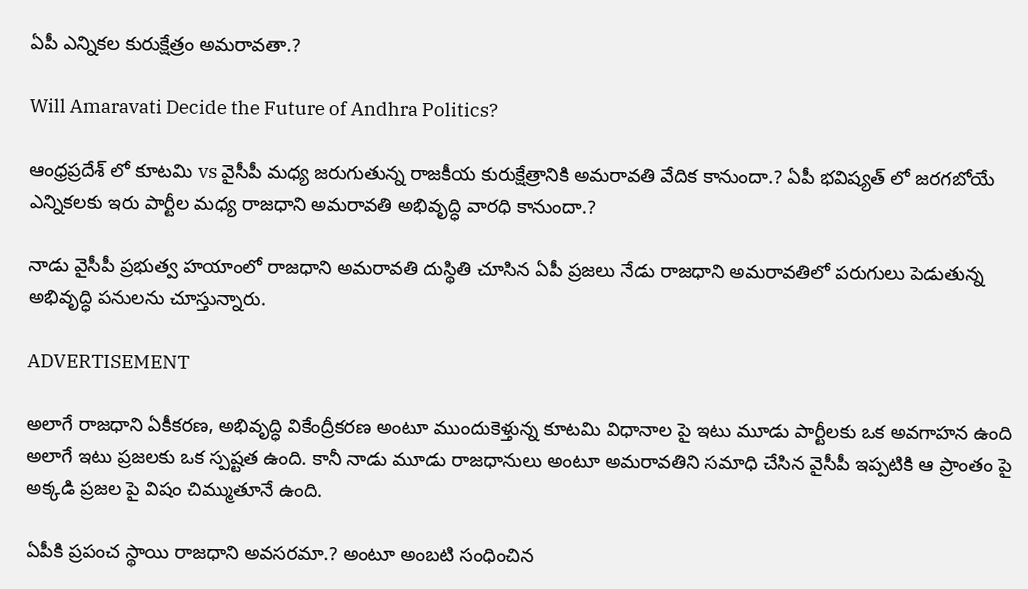ఏపీ ఎన్నికల కురుక్షేత్రం అమరావతా.?

Will Amaravati Decide the Future of Andhra Politics?

ఆంధ్రప్రదేశ్ లో కూటమి vs వైసీపీ మధ్య జరుగుతున్న రాజకీయ కురుక్షేత్రానికి అమరావతి వేదిక కానుందా.? ఏపీ భవిష్యత్ లో జరగబోయే ఎన్నికలకు ఇరు పార్టీల మధ్య రాజధాని అమరావతి అభివృద్ధి వారధి కానుందా.?

నాడు వైసీపీ ప్రభుత్వ హయాంలో రాజధాని అమరావతి దుస్థితి చూసిన ఏపీ ప్రజలు నేడు రాజధాని అమరావతిలో పరుగులు పెడుతున్న అభివృద్ధి పనులను చూస్తున్నారు.

ADVERTISEMENT

అలాగే రాజధాని ఏకీకరణ, అభివృద్ధి వికేంద్రీకరణ అంటూ ముందుకెళ్తున్న కూటమి విధానాల పై ఇటు మూడు పార్టీలకు ఒక అవగాహన ఉంది అలాగే ఇటు ప్రజలకు ఒక స్పష్టత ఉంది. కానీ నాడు మూడు రాజధానులు అంటూ అమరావతిని సమాధి చేసిన వైసీపీ ఇప్పటికి ఆ ప్రాంతం పై అక్కడి ప్రజల పై విషం చిమ్ముతూనే ఉంది.

ఏపీకి ప్రపంచ స్థాయి రాజధాని అవసరమా.? అంటూ అంబటి సంధించిన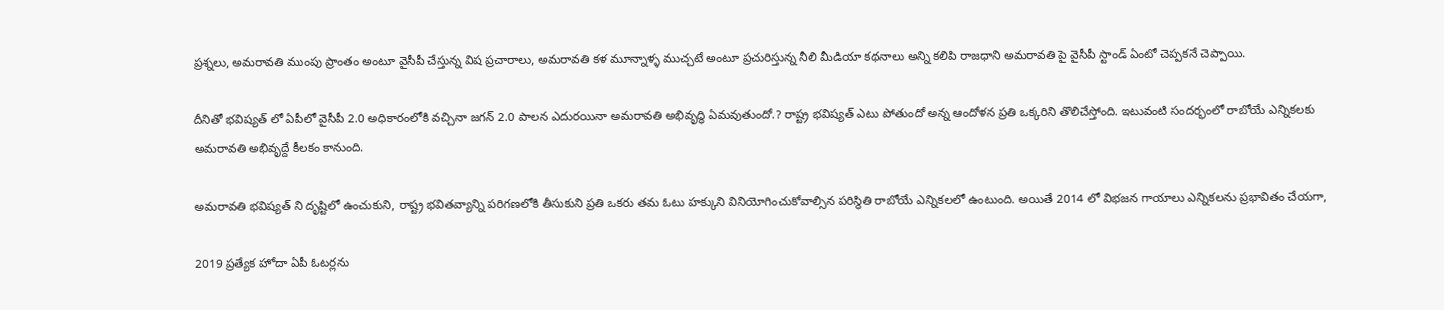ప్రశ్నలు, అమరావతి ముంపు ప్రాంతం అంటూ వైసీపీ చేస్తున్న విష ప్రచారాలు, అమరావతి కళ మూన్నాళ్ళ ముచ్చటే అంటూ ప్రచురిస్తున్న నీలి మీడియా కథనాలు అన్ని కలిపి రాజధాని అమరావతి పై వైసీపీ స్టాండ్ ఏంటో చెప్పకనే చెప్పాయి.

దీనితో భవిష్యత్ లో ఏపీలో వైసీపీ 2.0 అధికారంలోకి వచ్చినా జగన్ 2.0 పాలన ఎదురయినా అమరావతి అభివృద్ధి ఏమవుతుందో.? రాష్ట్ర భవిష్యత్ ఎటు పోతుందో అన్న ఆందోళన ప్రతి ఒక్కరిని తొలిచేస్తోంది. ఇటువంటి సందర్భంలో రాబోయే ఎన్నికలకు అమరావతి అభివృద్దే కీలకం కానుంది.

అమరావతి భవిష్యత్ ని దృష్టిలో ఉంచుకుని, రాష్ట్ర భవితవ్యాన్ని పరిగణలోకి తీసుకుని ప్రతి ఒకరు తమ ఓటు హక్కుని వినియోగించుకోవాల్సిన పరిస్థితి రాబోయే ఎన్నికలలో ఉంటుంది. అయితే 2014 లో విభజన గాయాలు ఎన్నికలను ప్రభావితం చేయగా,

2019 ప్రత్యేక హోదా ఏపీ ఓటర్లను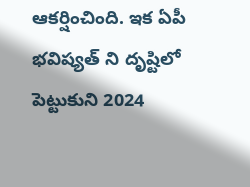ఆకర్షించింది. ఇక ఏపీ భవిష్యత్ ని దృష్టిలో పెట్టుకుని 2024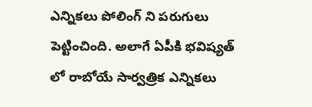ఎన్నికలు పోలింగ్ ని పరుగులు పెట్టించింది. అలాగే ఏపీకి భవిష్యత్ లో రాబోయే సార్వత్రిక ఎన్నికలు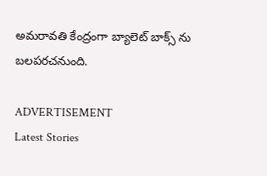అమరావతి కేంద్రంగా బ్యాలెట్ బాక్స్ ను బలపరచనుంది.

ADVERTISEMENT
Latest Stories